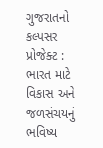ગુજરાતનો કલ્પસર પ્રોજેક્ટ : ભારત માટે વિકાસ અને જળસંચયનું ભવિષ્ય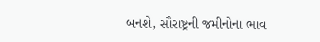બનશે, સૌરાષ્ટ્રની જમીનોના ભાવ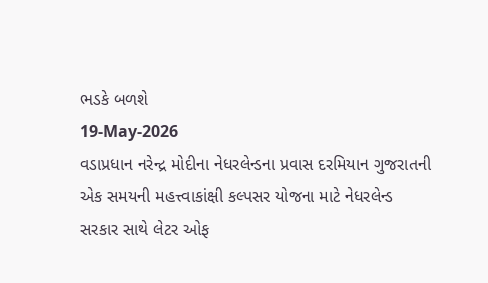ભડકે બળશે
19-May-2026
વડાપ્રધાન નરેન્દ્ર મોદીના નેધરલેન્ડના પ્રવાસ દરમિયાન ગુજરાતની એક સમયની મહત્ત્વાકાંક્ષી કલ્પસર યોજના માટે નેધરલેન્ડ સરકાર સાથે લેટર ઓફ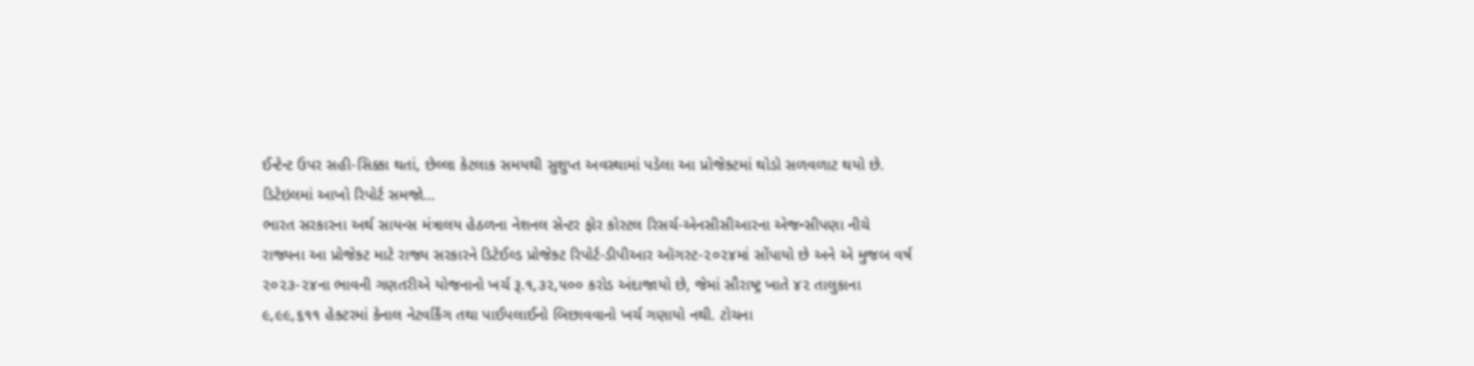ઈન્ટેન્ટ ઉપર સહી-સિક્કા થતાં, છેલ્લા કેટલાક સમયથી સુશુપ્ત અવસ્થામાં પડેલા આ પ્રોજેક્ટમાં થોડો સળવળાટ થયો છે.
ડિટેઇલમાં આખો રિપોર્ટ સમજો...
ભારત સરકારના અર્થ સાયન્સ મંત્રાલય હેઠળના નેશનલ સેન્ટર ફોર કોસ્ટલ રિસર્ચ-એનસીસીઆરના એજન્સીપણા નીચે રાજ્યના આ પ્રોજેક્ટ માટે રાજ્ય સરકારને ડિટેઈલ્ડ પ્રોજેક્ટ રિપોર્ટ-ડીપીઆર ઑગસ્ટ-૨૦૨૪માં સોંપાયો છે અને એ મુજબ વર્ષ ૨૦૨૩-૨૪ના ભાવની ગણતરીએ યોજનાનો ખર્ચ રૂ.૧,૩૨,૫૦૦ કરોડ અંદાજાયો છે, જેમાં સૌરાષ્ટ્ર ખાતે ૪૨ તાલુકાના ૯,૯૯,૬૧૧ હેક્ટરમાં કેનાલ નેટવર્કિંગ તથા પાઈપલાઈનો બિછાવવાનો ખર્ચ ગણાયો નથી. ટોચના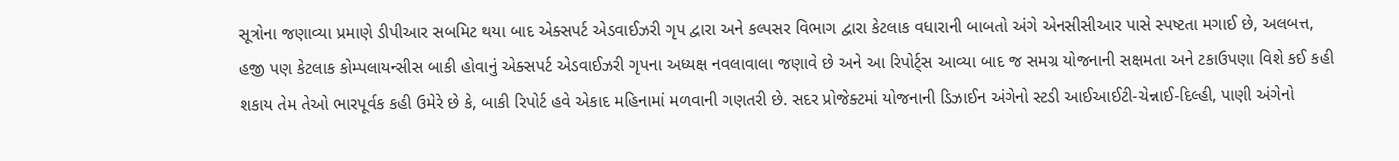સૂત્રોના જણાવ્યા પ્રમાણે ડીપીઆર સબમિટ થયા બાદ એક્સપર્ટ એડવાઈઝરી ગૃપ દ્વારા અને કલ્પસર વિભાગ દ્વારા કેટલાક વધારાની બાબતો અંગે એનસીસીઆર પાસે સ્પષ્ટતા મગાઈ છે, અલબત્ત, હજી પણ કેટલાક કોમ્પલાયન્સીસ બાકી હોવાનું એક્સપર્ટ એડવાઈઝરી ગૃપના અધ્યક્ષ નવલાવાલા જણાવે છે અને આ રિપોર્ટ્સ આવ્યા બાદ જ સમગ્ર યોજનાની સક્ષમતા અને ટકાઉપણા વિશે કઈ કહી શકાય તેમ તેઓ ભારપૂર્વક કહી ઉમેરે છે કે, બાકી રિપોર્ટ હવે એકાદ મહિનામાં મળવાની ગણતરી છે. સદર પ્રોજેક્ટમાં યોજનાની ડિઝાઈન અંગેનો સ્ટડી આઈઆઈટી-ચેન્નાઈ-દિલ્હી, પાણી અંગેનો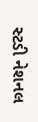સ્ટડી નેશનલ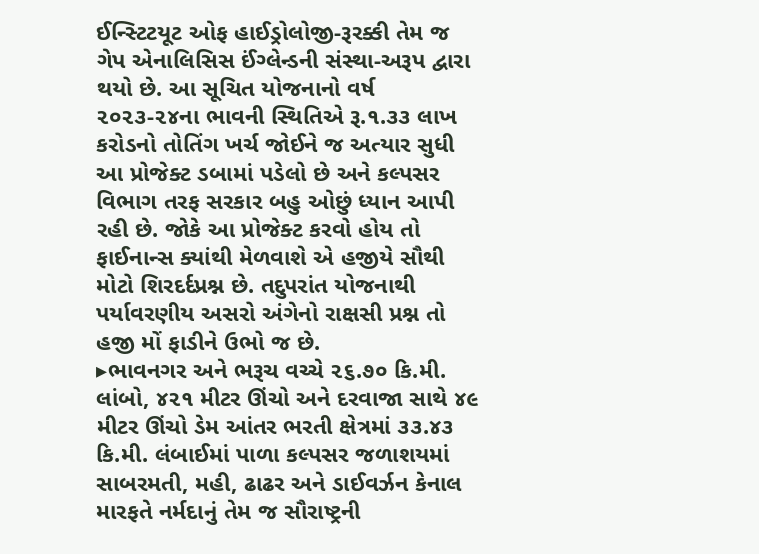ઈન્સ્ટિટયૂટ ઓફ હાઈડ્રોલોજી-રૂરક્કી તેમ જ ગેપ એનાલિસિસ ઈંગ્લેન્ડની સંસ્થા-અરૂપ દ્વારા થયો છે. આ સૂચિત યોજનાનો વર્ષ ૨૦૨૩-૨૪ના ભાવની સ્થિતિએ રૂ.૧.૩૩ લાખ કરોડનો તોતિંગ ખર્ચ જોઈને જ અત્યાર સુધી આ પ્રોજેક્ટ ડબામાં પડેલો છે અને કલ્પસર વિભાગ તરફ સરકાર બહુ ઓછું ધ્યાન આપી રહી છે. જોકે આ પ્રોજેક્ટ કરવો હોય તો ફાઈનાન્સ ક્યાંથી મેળવાશે એ હજીયે સૌથી મોટો શિરદર્દપ્રશ્ન છે. તદુપરાંત યોજનાથી પર્યાવરણીય અસરો અંગેનો રાક્ષસી પ્રશ્ન તો હજી મોં ફાડીને ઉભો જ છે.
▸ભાવનગર અને ભરૂચ વચ્ચે ૨૬.૭૦ કિ.મી. લાંબો, ૪૨૧ મીટર ઊંચો અને દરવાજા સાથે ૪૯ મીટર ઊંચો ડેમ આંતર ભરતી ક્ષેત્રમાં ૩૩.૪૩ કિ.મી. લંબાઈમાં પાળા કલ્પસર જળાશયમાં સાબરમતી, મહી, ઢાઢર અને ડાઈવર્ઝન કેનાલ મારફતે નર્મદાનું તેમ જ સૌરાષ્ટ્રની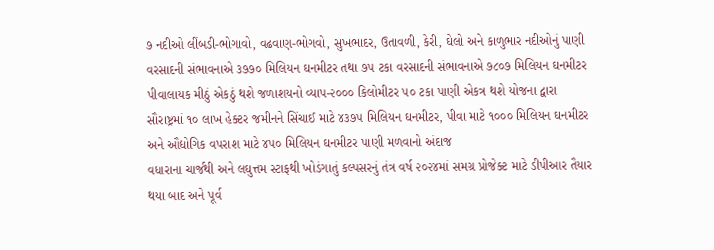૭ નદીઓ લીંબડી-ભોગાવો, વઢવાણ-ભોગવો, સુખભાદર, ઉતાવળી, કેરી, ઘેલો અને કાળુભાર નદીઓનું પાણી વરસાદની સંભાવનાએ ૩૭૭૦ મિલિયન ઘનમીટર તથા ૭૫ ટકા વરસાદની સંભાવનાએ ૭૮૦૭ મિલિયન ઘનમીટર પીવાલાયક મીઠું એકઠું થશે જળાશયનો વ્યાપ-૨૦૦૦ કિલોમીટર ૫૦ ટકા પાણી એકત્ર થશે યોજના દ્વારા સૌરાષ્ટ્રમાં ૧૦ લાખ હેક્ટર જમીનને સિંચાઈ માટે ૪૩૭૫ મિલિયન ઘનમીટર, પીવા માટે ૧૦૦૦ મિલિયન ઘનમીટર અને ઔદ્યોગિક વપરાશ માટે ૪૫૦ મિલિયન ઘનમીટર પાણી મળવાનો અંદાજ
વધારાના ચાર્જથી અને લઘુત્તમ સ્ટાફથી ખોડંગાતું કલ્પસરનું તંત્ર વર્ષ ૨૦૨૪માં સમગ્ર પ્રોજેક્ટ માટે ડીપીઆર તૈયાર થયા બાદ અને પૂર્વ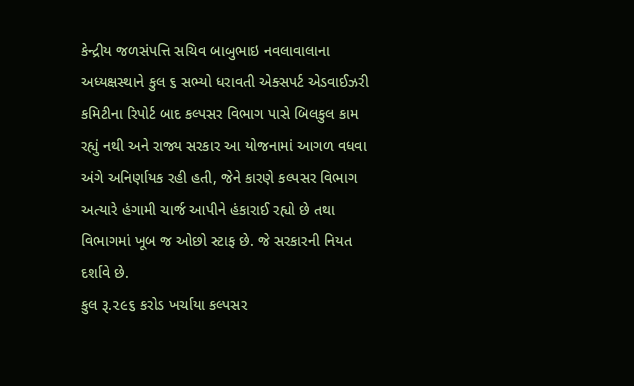કેન્દ્રીય જળસંપત્તિ સચિવ બાબુભાઇ નવલાવાલાના અધ્યક્ષસ્થાને કુલ ૬ સભ્યો ધરાવતી એક્સપર્ટ એડવાઈઝરી કમિટીના રિપોર્ટ બાદ કલ્પસર વિભાગ પાસે બિલકુલ કામ રહ્યું નથી અને રાજ્ય સરકાર આ યોજનામાં આગળ વધવા અંગે અનિર્ણાયક રહી હતી, જેને કારણે કલ્પસર વિભાગ અત્યારે હંગામી ચાર્જ આપીને હંકારાઈ રહ્યો છે તથા વિભાગમાં ખૂબ જ ઓછો સ્ટાફ છે. જે સરકારની નિયત દર્શાવે છે.
કુલ રૂ.૨૯૬ કરોડ ખર્ચાયા કલ્પસર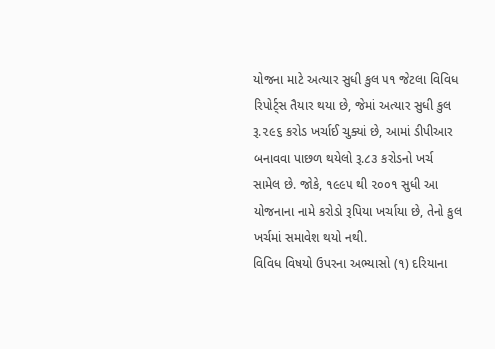યોજના માટે અત્યાર સુધી કુલ ૫૧ જેટલા વિવિધ રિપોર્ટ્સ તૈયાર થયા છે, જેમાં અત્યાર સુધી કુલ રૂ.૨૯૬ કરોડ ખર્ચાઈ ચુક્યાં છે, આમાં ડીપીઆર બનાવવા પાછળ થયેલો રૂ.૮૩ કરોડનો ખર્ચ સામેલ છે. જોકે, ૧૯૯૫ થી ૨૦૦૧ સુધી આ યોજનાના નામે કરોડો રૂપિયા ખર્ચાયા છે, તેનો કુલ ખર્ચમાં સમાવેશ થયો નથી.
વિવિધ વિષયો ઉપરના અભ્યાસો (૧) દરિયાના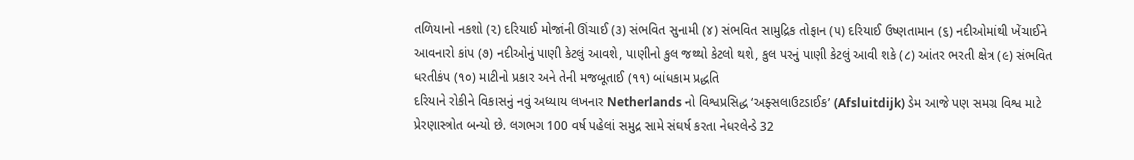તળિયાનો નકશો (૨) દરિયાઈ મોજાંની ઊંચાઈ (૩) સંભવિત સુનામી (૪) સંભવિત સામુદ્રિક તોફાન (૫) દરિયાઈ ઉષ્ણતામાન (૬) નદીઓમાંથી ખેંચાઈને આવનારો કાંપ (૭) નદીઓનું પાણી કેટલું આવશે, પાણીનો કુલ જથ્થો કેટલો થશે, કુલ પરનું પાણી કેટલું આવી શકે (૮) આંતર ભરતી ક્ષેત્ર (૯) સંભવિત ધરતીકંપ (૧૦) માટીનો પ્રકાર અને તેની મજબૂતાઈ (૧૧) બાંધકામ પ્રદ્ધતિ
દરિયાને રોકીને વિકાસનું નવું અધ્યાય લખનાર Netherlands નો વિશ્વપ્રસિદ્ધ ‘અફ્સલાઉટડાઈક’ (Afsluitdijk) ડેમ આજે પણ સમગ્ર વિશ્વ માટે પ્રેરણાસ્ત્રોત બન્યો છે. લગભગ 100 વર્ષ પહેલાં સમુદ્ર સામે સંઘર્ષ કરતા નેધરલેન્ડે 32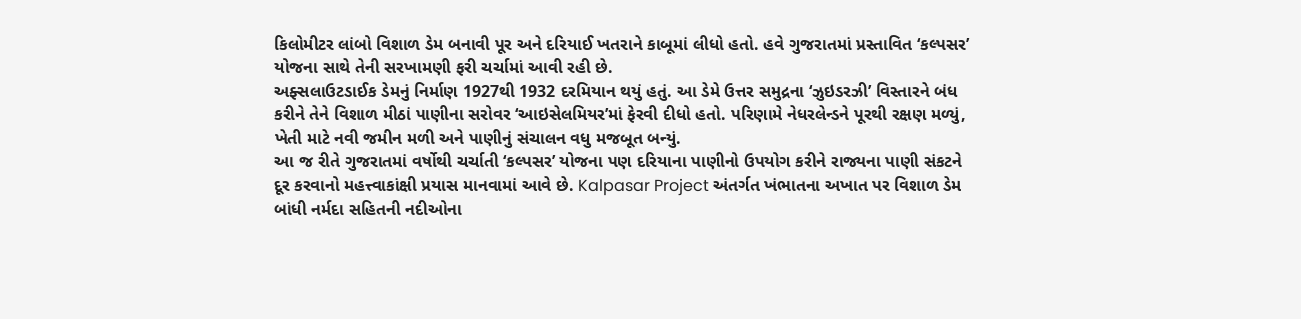કિલોમીટર લાંબો વિશાળ ડેમ બનાવી પૂર અને દરિયાઈ ખતરાને કાબૂમાં લીધો હતો. હવે ગુજરાતમાં પ્રસ્તાવિત ‘કલ્પસર’ યોજના સાથે તેની સરખામણી ફરી ચર્ચામાં આવી રહી છે.
અફ્સલાઉટડાઈક ડેમનું નિર્માણ 1927થી 1932 દરમિયાન થયું હતું. આ ડેમે ઉત્તર સમુદ્રના ‘ઝુઇડરઝી’ વિસ્તારને બંધ કરીને તેને વિશાળ મીઠાં પાણીના સરોવર ‘આઇસેલમિયર’માં ફેરવી દીધો હતો. પરિણામે નેધરલેન્ડને પૂરથી રક્ષણ મળ્યું, ખેતી માટે નવી જમીન મળી અને પાણીનું સંચાલન વધુ મજબૂત બન્યું.
આ જ રીતે ગુજરાતમાં વર્ષોથી ચર્ચાતી ‘કલ્પસર’ યોજના પણ દરિયાના પાણીનો ઉપયોગ કરીને રાજ્યના પાણી સંકટને દૂર કરવાનો મહત્ત્વાકાંક્ષી પ્રયાસ માનવામાં આવે છે. Kalpasar Project અંતર્ગત ખંભાતના અખાત પર વિશાળ ડેમ બાંધી નર્મદા સહિતની નદીઓના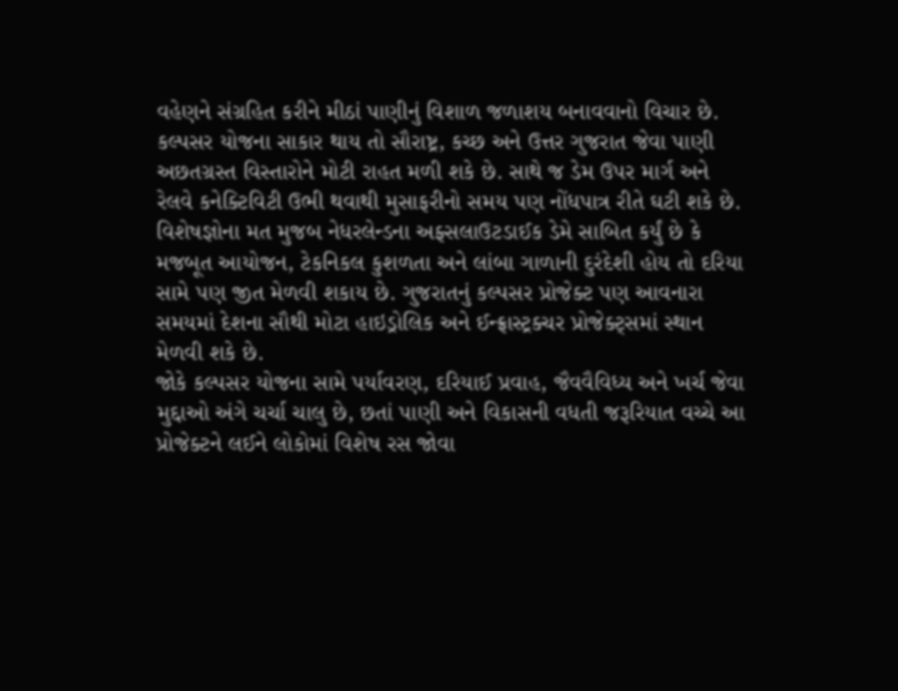વહેણને સંગ્રહિત કરીને મીઠાં પાણીનું વિશાળ જળાશય બનાવવાનો વિચાર છે.
કલ્પસર યોજના સાકાર થાય તો સૌરાષ્ટ્ર, કચ્છ અને ઉત્તર ગુજરાત જેવા પાણી અછતગ્રસ્ત વિસ્તારોને મોટી રાહત મળી શકે છે. સાથે જ ડેમ ઉપર માર્ગ અને રેલવે કનેક્ટિવિટી ઉભી થવાથી મુસાફરીનો સમય પણ નોંધપાત્ર રીતે ઘટી શકે છે.
વિશેષજ્ઞોના મત મુજબ નેધરલેન્ડના અફ્સલાઉટડાઈક ડેમે સાબિત કર્યું છે કે મજબૂત આયોજન, ટેકનિકલ કુશળતા અને લાંબા ગાળાની દુરંદેશી હોય તો દરિયા સામે પણ જીત મેળવી શકાય છે. ગુજરાતનું કલ્પસર પ્રોજેક્ટ પણ આવનારા સમયમાં દેશના સૌથી મોટા હાઇડ્રોલિક અને ઈન્ફ્રાસ્ટ્રક્ચર પ્રોજેક્ટ્સમાં સ્થાન મેળવી શકે છે.
જોકે કલ્પસર યોજના સામે પર્યાવરણ, દરિયાઈ પ્રવાહ, જૈવવૈવિધ્ય અને ખર્ચ જેવા મુદ્દાઓ અંગે ચર્ચા ચાલુ છે, છતાં પાણી અને વિકાસની વધતી જરૂરિયાત વચ્ચે આ પ્રોજેક્ટને લઈને લોકોમાં વિશેષ રસ જોવા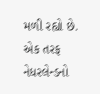મળી રહ્યો છે.
એક તરફ નેધરલેન્ડનો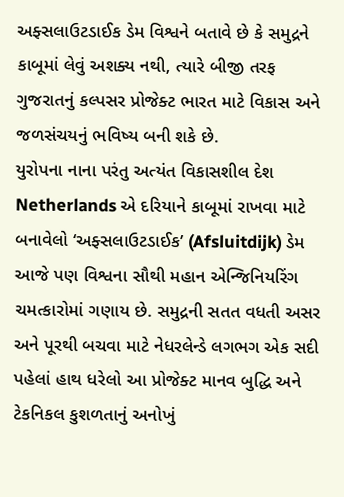અફ્સલાઉટડાઈક ડેમ વિશ્વને બતાવે છે કે સમુદ્રને કાબૂમાં લેવું અશક્ય નથી, ત્યારે બીજી તરફ ગુજરાતનું કલ્પસર પ્રોજેક્ટ ભારત માટે વિકાસ અને જળસંચયનું ભવિષ્ય બની શકે છે.
યુરોપના નાના પરંતુ અત્યંત વિકાસશીલ દેશ Netherlands એ દરિયાને કાબૂમાં રાખવા માટે બનાવેલો ‘અફ્સલાઉટડાઈક’ (Afsluitdijk) ડેમ આજે પણ વિશ્વના સૌથી મહાન એન્જિનિયરિંગ ચમત્કારોમાં ગણાય છે. સમુદ્રની સતત વધતી અસર અને પૂરથી બચવા માટે નેધરલેન્ડે લગભગ એક સદી પહેલાં હાથ ધરેલો આ પ્રોજેક્ટ માનવ બુદ્ધિ અને ટેકનિકલ કુશળતાનું અનોખું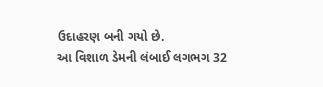ઉદાહરણ બની ગયો છે.
આ વિશાળ ડેમની લંબાઈ લગભગ 32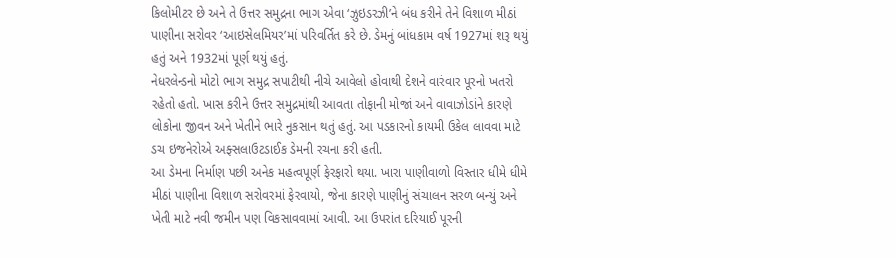કિલોમીટર છે અને તે ઉત્તર સમુદ્રના ભાગ એવા ‘ઝુઇડરઝી’ને બંધ કરીને તેને વિશાળ મીઠાં પાણીના સરોવર ‘આઇસેલમિયર’માં પરિવર્તિત કરે છે. ડેમનું બાંધકામ વર્ષ 1927માં શરૂ થયું હતું અને 1932માં પૂર્ણ થયું હતું.
નેધરલેન્ડનો મોટો ભાગ સમુદ્ર સપાટીથી નીચે આવેલો હોવાથી દેશને વારંવાર પૂરનો ખતરો રહેતો હતો. ખાસ કરીને ઉત્તર સમુદ્રમાંથી આવતા તોફાની મોજાં અને વાવાઝોડાંને કારણે લોકોના જીવન અને ખેતીને ભારે નુકસાન થતું હતું. આ પડકારનો કાયમી ઉકેલ લાવવા માટે ડચ ઇજનેરોએ અફ્સલાઉટડાઈક ડેમની રચના કરી હતી.
આ ડેમના નિર્માણ પછી અનેક મહત્વપૂર્ણ ફેરફારો થયા. ખારા પાણીવાળો વિસ્તાર ધીમે ધીમે મીઠાં પાણીના વિશાળ સરોવરમાં ફેરવાયો, જેના કારણે પાણીનું સંચાલન સરળ બન્યું અને ખેતી માટે નવી જમીન પણ વિકસાવવામાં આવી. આ ઉપરાંત દરિયાઈ પૂરની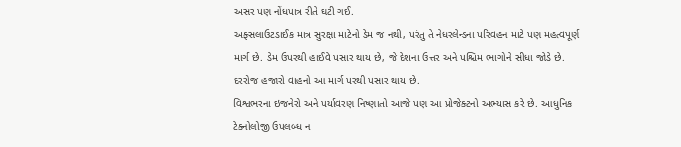અસર પણ નોંધપાત્ર રીતે ઘટી ગઈ.
અફ્સલાઉટડાઈક માત્ર સુરક્ષા માટેનો ડેમ જ નથી, પરંતુ તે નેધરલેન્ડના પરિવહન માટે પણ મહત્વપૂર્ણ માર્ગ છે. ડેમ ઉપરથી હાઈવે પસાર થાય છે, જે દેશના ઉત્તર અને પશ્ચિમ ભાગોને સીધા જોડે છે. દરરોજ હજારો વાહનો આ માર્ગ પરથી પસાર થાય છે.
વિશ્વભરના ઇજનેરો અને પર્યાવરણ નિષ્ણાતો આજે પણ આ પ્રોજેક્ટનો અભ્યાસ કરે છે. આધુનિક ટેક્નોલોજી ઉપલબ્ધ ન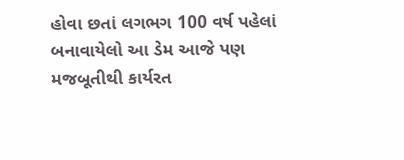હોવા છતાં લગભગ 100 વર્ષ પહેલાં બનાવાયેલો આ ડેમ આજે પણ મજબૂતીથી કાર્યરત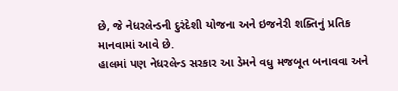છે, જે નેધરલેન્ડની દુરંદેશી યોજના અને ઇજનેરી શક્તિનું પ્રતિક માનવામાં આવે છે.
હાલમાં પણ નેધરલેન્ડ સરકાર આ ડેમને વધુ મજબૂત બનાવવા અને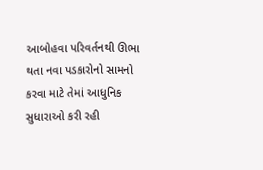આબોહવા પરિવર્તનથી ઊભા થતા નવા પડકારોનો સામનો કરવા માટે તેમાં આધુનિક સુધારાઓ કરી રહી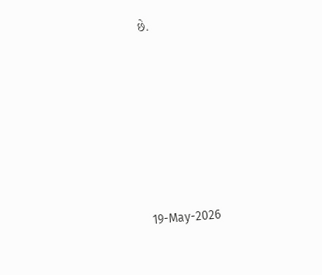છે.







19-May-2026